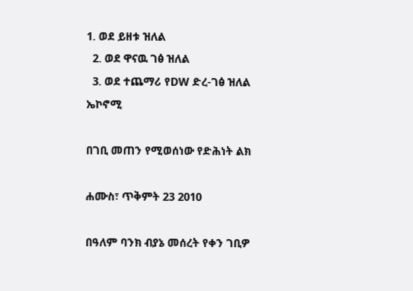1. ወደ ይዘቱ ዝለል
  2. ወደ ዋናዉ ገፅ ዝለል
  3. ወደ ተጨማሪ የDW ድረ-ገፅ ዝለል
ኤኮኖሚ

በገቢ መጠን የሚወሰነው የድሕነት ልክ

ሐሙስ፣ ጥቅምት 23 2010

በዓለም ባንክ ብያኔ መሰረት የቀን ገቢዎ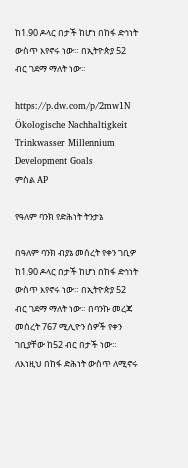ከ1.90 ዶላር በታች ከሆነ በከፋ ድኅነት ውስጥ እየኖሩ ነው። በኢትዮጵያ 52 ብር ገደማ ማለት ነው።

https://p.dw.com/p/2mw1N
Ökologische Nachhaltigkeit Trinkwasser Millennium Development Goals
ምስል AP

የዓለም ባንክ የድሕነት ትንታኔ

በዓለም ባንክ ብያኔ መሰረት የቀን ገቢዎ ከ1.90 ዶላር በታች ከሆነ በከፋ ድኅነት ውስጥ እየኖሩ ነው። በኢትዮጵያ 52 ብር ገደማ ማለት ነው። በባንኩ መረጃ መሰረት 767 ሚሊዮን ሰዎች የቀን ገቢያቸው ከ52 ብር በታች ነው። ለእነዚህ በከፋ ድሕነት ውስጥ ለሚኖሩ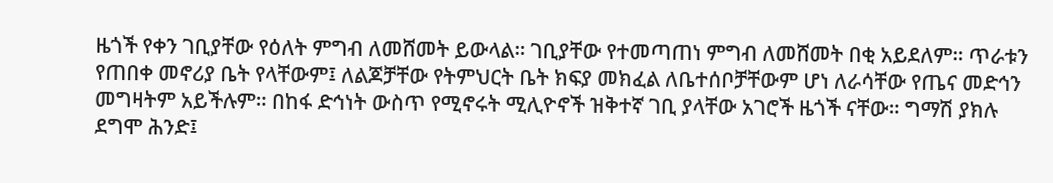ዜጎች የቀን ገቢያቸው የዕለት ምግብ ለመሸመት ይውላል። ገቢያቸው የተመጣጠነ ምግብ ለመሸመት በቂ አይደለም። ጥራቱን የጠበቀ መኖሪያ ቤት የላቸውም፤ ለልጆቻቸው የትምህርት ቤት ክፍያ መክፈል ለቤተሰቦቻቸውም ሆነ ለራሳቸው የጤና መድኅን መግዛትም አይችሉም። በከፋ ድኅነት ውስጥ የሚኖሩት ሚሊዮኖች ዝቅተኛ ገቢ ያላቸው አገሮች ዜጎች ናቸው። ግማሽ ያክሉ ደግሞ ሕንድ፤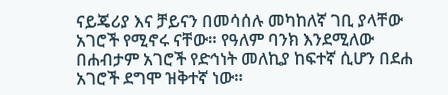ናይጄሪያ እና ቻይናን በመሳሰሉ መካከለኛ ገቢ ያላቸው አገሮች የሚኖሩ ናቸው። የዓለም ባንክ እንደሚለው በሐብታም አገሮች የድኅነት መለኪያ ከፍተኛ ሲሆን በደሐ አገሮች ደግሞ ዝቅተኛ ነው።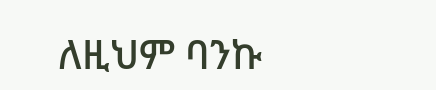ለዚህም ባንኩ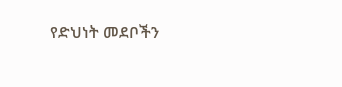የድህነት መደቦችን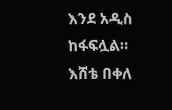እንደ አዲስ ከፋፍሏል።
እሸቴ በቀለ